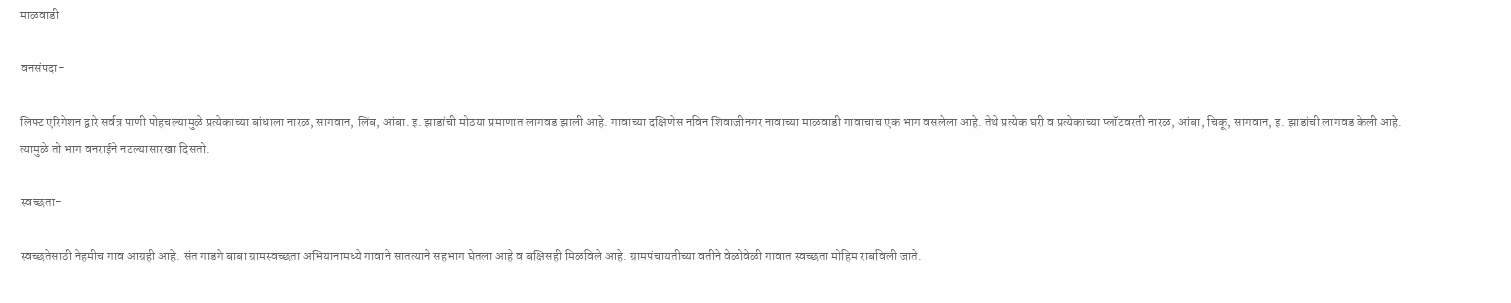माळवाडी

वनसंपदा-

लिफ्ट एरिगेशन द्वारे सर्वत्र पाणी पोहचल्यामुळे प्रत्येकाच्या बांधाला नारळ, सागवान, लिंब, आंबा. इ. झाडांची मोठया प्रमाणात लागवड झाली आहे. गावाच्या दक्षिणेस नविन शिवाजीनगर नावाच्या माळवाडी गावाचाच एक भाग वसलेला आहे. तेथे प्रत्येक घरी व प्रत्येकाच्या प्लॉटवरती नारळ, आंबा, चिकू, सागवान, इ. झाडांची लागवड केली आहे. त्यामुळे तो भाग वनराईने नटल्यासारखा दिसतो.

स्वच्छता-

स्वच्छतेसाठी नेहमीच गाव आग्रही आहे. संत गाडगे बाबा ग्रामस्वच्छता अभियानामध्ये गावाने सातत्याने सहभाग घेतला आहे व बक्षिसही मिळविले आहे. ग्रामपंचायतीच्या वतीने वेळोवेळी गावात स्वच्छता मोहिम राबविली जाते.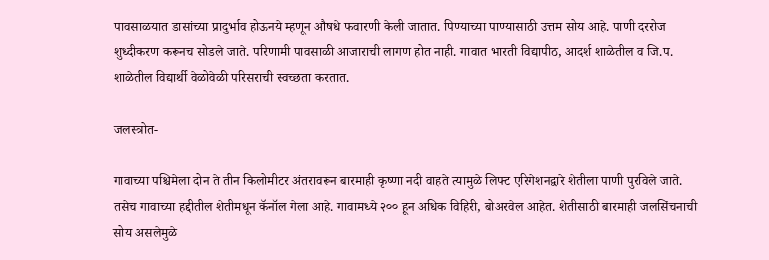पावसाळयात डासांच्या प्रादुर्भाव होऊनये म्हणून औषधे फवारणी केली जातात. पिण्याच्या पाण्यासाठी उत्तम सोय आहे. पाणी दररोज शुध्दीकरण करूनच सोडले जाते. परिणामी पावसाळी आजाराची लागण होत नाही. गावात भारती विद्यापीठ, आदर्श शाळेतील व जि.प. शाळेतील विद्यार्थी वेळोवेळी परिसराची स्वच्छता करतात.

जलस्त्रोत-

गावाच्या पश्चिमेला दोन ते तीन किलोमीटर अंतरावरून बारमाही कृष्णा नदी वाहते त्यामुळे लिफ्ट एरिगेशनद्वारे शेतीला पाणी पुरविले जाते. तसेच गावाच्या हद्दीतील शेतीमधून कॅनॉल गेला आहे. गावामध्ये २०० हून अधिक विहिरी, बोअरवेल आहेत. शेतीसाठी बारमाही जलसिंचनाची सोय असलेमुळे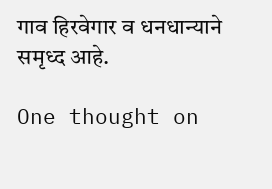गाव हिरवेगार व धनधान्याने समृध्द आहे.

One thought on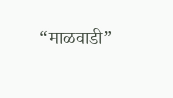“माळवाडी”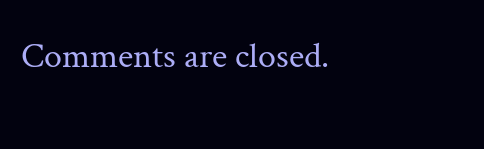Comments are closed.